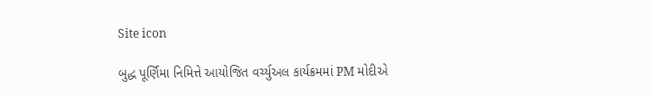Site icon

બુદ્ધ પૂર્ણિમા નિમિત્તે આયોજિત વર્ચ્યુઅલ કાર્યક્રમમાં PM મોદીએ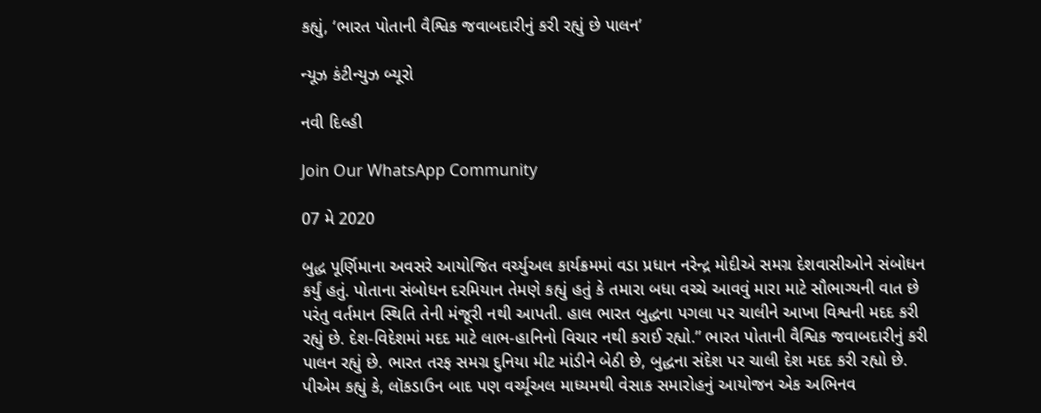કહ્યું, ‘ભારત પોતાની વૈશ્વિક જવાબદારીનું કરી રહ્યું છે પાલન’

ન્યૂઝ કંટીન્યુઝ બ્યૂરો

નવી દિલ્હી

Join Our WhatsApp Community

07 મે 2020

બુદ્ધ પૂર્ણિમાના અવસરે આયોજિત વર્ચ્યુઅલ કાર્યક્રમમાં વડા પ્રધાન નરેન્દ્ર મોદીએ સમગ્ર દેશવાસીઓને સંબોધન કર્યું હતું. પોતાના સંબોધન દરમિયાન તેમણે કહ્યું હતું કે તમારા બધા વચ્ચે આવવું મારા માટે સૌભાગ્યની વાત છે પરંતુ વર્તમાન સ્થિતિ તેની મંજૂરી નથી આપતી. હાલ ભારત બુદ્ધના પગલા પર ચાલીને આખા વિશ્વની મદદ કરી રહ્યું છે. દેશ-વિદેશમાં મદદ માટે લાભ-હાનિનો વિચાર નથી કરાઈ રહ્યો.” ભારત પોતાની વૈશ્વિક જવાબદારીનું કરી પાલન રહ્યું છે. ભારત તરફ સમગ્ર દુનિયા મીટ માંડીને બેઠી છે, બુદ્ધના સંદેશ પર ચાલી દેશ મદદ કરી રહ્યો છે. પીએમ કહ્યું કે, લૉકડાઉન બાદ પણ વર્ચ્યૂઅલ માધ્યમથી વેસાક સમારોહનું આયોજન એક અભિનવ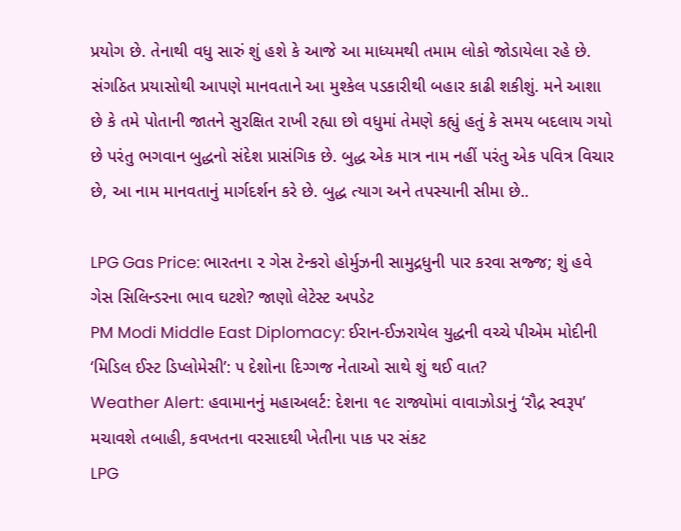પ્રયોગ છે. તેનાથી વધુ સારું શું હશે કે આજે આ માધ્યમથી તમામ લોકો જોડાયેલા રહે છે. સંગઠિત પ્રયાસોથી આપણે માનવતાને આ મુશ્કેલ પડકારીથી બહાર કાઢી શકીશું. મને આશા છે કે તમે પોતાની જાતને સુરક્ષિત રાખી રહ્યા છો વધુમાં તેમણે કહ્યું હતું કે સમય બદલાય ગયો છે પરંતુ ભગવાન બુદ્ધનો સંદેશ પ્રાસંગિક છે. બુદ્ધ એક માત્ર નામ નહીં પરંતુ એક પવિત્ર વિચાર છે, આ નામ માનવતાનું માર્ગદર્શન કરે છે. બુદ્ધ ત્યાગ અને તપસ્યાની સીમા છે..

LPG Gas Price: ભારતના ૨ ગેસ ટેન્કરો હોર્મુઝની સામુદ્રધુની પાર કરવા સજ્જ; શું હવે ગેસ સિલિન્ડરના ભાવ ઘટશે? જાણો લેટેસ્ટ અપડેટ
PM Modi Middle East Diplomacy: ઈરાન-ઈઝરાયેલ યુદ્ધની વચ્ચે પીએમ મોદીની ‘મિડિલ ઈસ્ટ ડિપ્લોમેસી’: ૫ દેશોના દિગ્ગજ નેતાઓ સાથે શું થઈ વાત?
Weather Alert: હવામાનનું મહાઅલર્ટ: દેશના ૧૯ રાજ્યોમાં વાવાઝોડાનું ‘રૌદ્ર સ્વરૂપ’ મચાવશે તબાહી, કવખતના વરસાદથી ખેતીના પાક પર સંકટ
LPG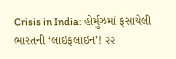Crisis in India: હોર્મુઝમાં ફસાયેલી ભારતની ‘લાઇફલાઇન’! ૨૨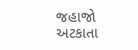જહાજો અટકાતા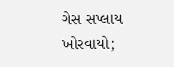ગેસ સપ્લાય ખોરવાયો;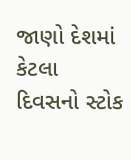જાણો દેશમાં કેટલા દિવસનો સ્ટોક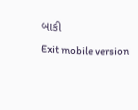બાકી
Exit mobile version